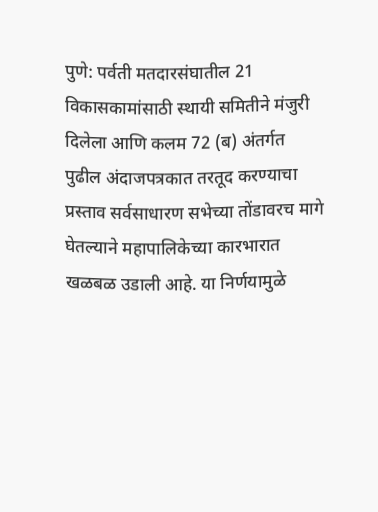पुणे: पर्वती मतदारसंघातील 21 विकासकामांसाठी स्थायी समितीने मंजुरी दिलेला आणि कलम 72 (ब) अंतर्गत पुढील अंदाजपत्रकात तरतूद करण्याचा प्रस्ताव सर्वसाधारण सभेच्या तोंडावरच मागे घेतल्याने महापालिकेच्या कारभारात खळबळ उडाली आहे. या निर्णयामुळे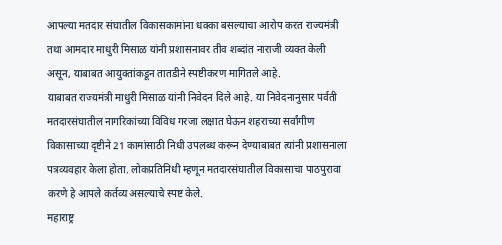आपल्या मतदार संघातील विकासकामांना धक्का बसल्याचा आरोप करत राज्यमंत्री तथा आमदार माधुरी मिसाळ यांनी प्रशासनावर तीव शब्दांत नाराजी व्यक्त केली असून, याबाबत आयुक्तांकडून तातडीने स्पष्टीकरण मागितले आहे.
याबाबत राज्यमंत्री माधुरी मिसाळ यांनी निवेदन दिले आहे. या निवेदनानुसार पर्वती मतदारसंघातील नागरिकांच्या विविध गरजा लक्षात घेऊन शहराच्या सर्वांगीण विकासाच्या दृष्टीने 21 कामांसाठी निधी उपलब्ध करून देण्याबाबत त्यांनी प्रशासनाला पत्रव्यवहार केला होता. लोकप्रतिनिधी म्हणून मतदारसंघातील विकासाचा पाठपुरावा करणे हे आपले कर्तव्य असल्याचे स्पष्ट केले.
महाराष्ट्र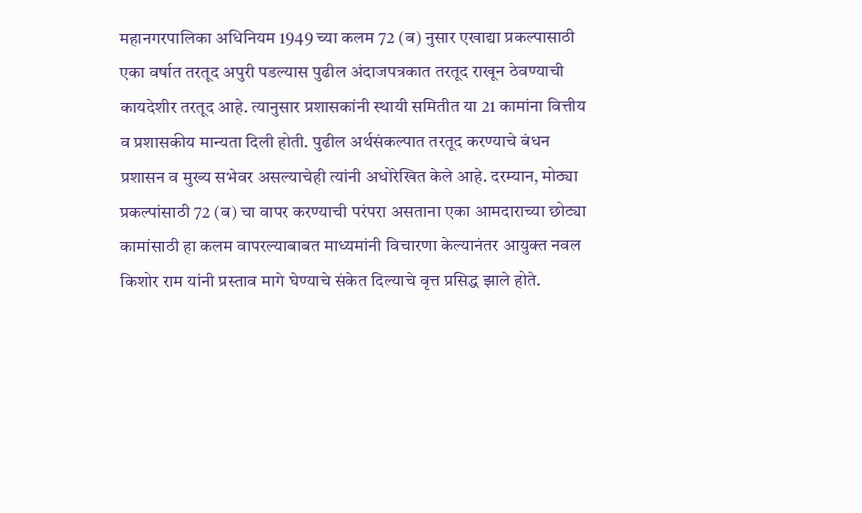महानगरपालिका अधिनियम 1949 च्या कलम 72 (ब) नुसार एखाद्या प्रकल्पासाठी एका वर्षात तरतूद अपुरी पडल्यास पुढील अंदाजपत्रकात तरतूद राखून ठेवण्याची कायदेशीर तरतूद आहे. त्यानुसार प्रशासकांनी स्थायी समितीत या 21 कामांना वित्तीय व प्रशासकीय मान्यता दिली होती. पुढील अर्थसंकल्पात तरतूद करण्याचे बंधन प्रशासन व मुख्य सभेवर असल्याचेही त्यांनी अधोरेखित केले आहे. दरम्यान, मोठ्या प्रकल्पांसाठी 72 (ब) चा वापर करण्याची परंपरा असताना एका आमदाराच्या छोट्या कामांसाठी हा कलम वापरल्याबाबत माध्यमांनी विचारणा केल्यानंतर आयुक्त नवल किशोर राम यांनी प्रस्ताव मागे घेण्याचे संकेत दिल्याचे वृत्त प्रसिद्ध झाले होते.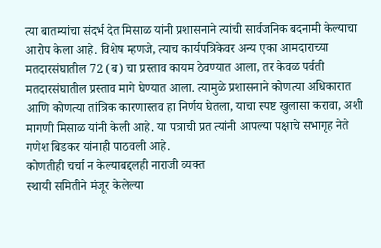त्या बातम्यांचा संदर्भ देत मिसाळ यांनी प्रशासनाने त्यांची सार्वजनिक बदनामी केल्याचा आरोप केला आहे. विशेष म्हणजे, त्याच कार्यपत्रिकेवर अन्य एका आमदाराच्या मतदारसंघातील 72 (ब) चा प्रस्ताव कायम ठेवण्यात आला, तर केवळ पर्वती मतदारसंघातील प्रस्ताव मागे घेण्यात आला. त्यामुळे प्रशासनाने कोणत्या अधिकारात आणि कोणत्या तांत्रिक कारणास्तव हा निर्णय घेतला, याचा स्पष्ट खुलासा करावा, अशी मागणी मिसाळ यांनी केली आहे. या पत्राची प्रत त्यांनी आपल्या पक्षाचे सभागृह नेते गणेश बिडकर यांनाही पाठवली आहे.
कोणतीही चर्चा न केल्याबद्दलही नाराजी व्यक्त
स्थायी समितीने मंजूर केलेल्या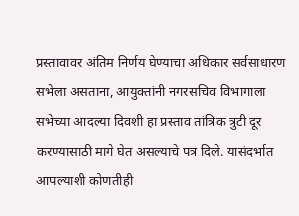प्रस्तावावर अंतिम निर्णय घेण्याचा अधिकार सर्वसाधारण सभेला असताना, आयुक्तांनी नगरसचिव विभागाला सभेच्या आदल्या दिवशी हा प्रस्ताव तांत्रिक त्रुटी दूर करण्यासाठी मागे घेत असल्याचे पत्र दिले. यासंदर्भात आपल्याशी कोणतीही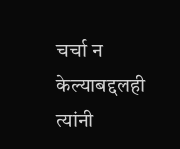चर्चा न केल्याबद्दलही त्यांनी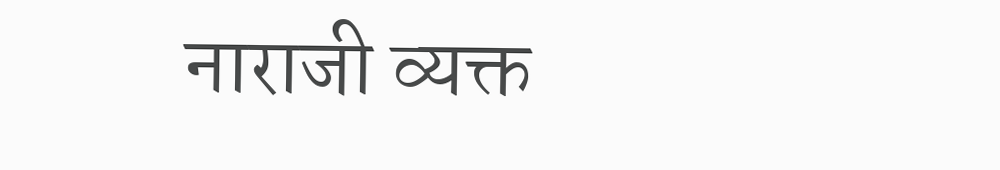नाराजी व्यक्त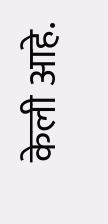केली आहे.